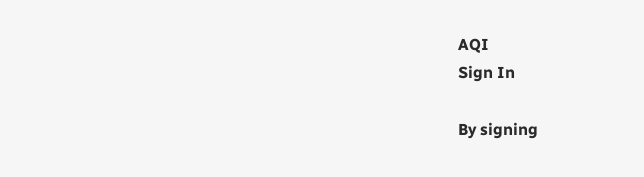AQI
Sign In

By signing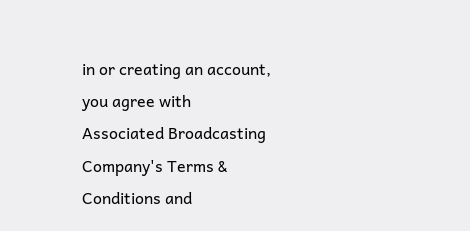in or creating an account, you agree with Associated Broadcasting Company's Terms & Conditions and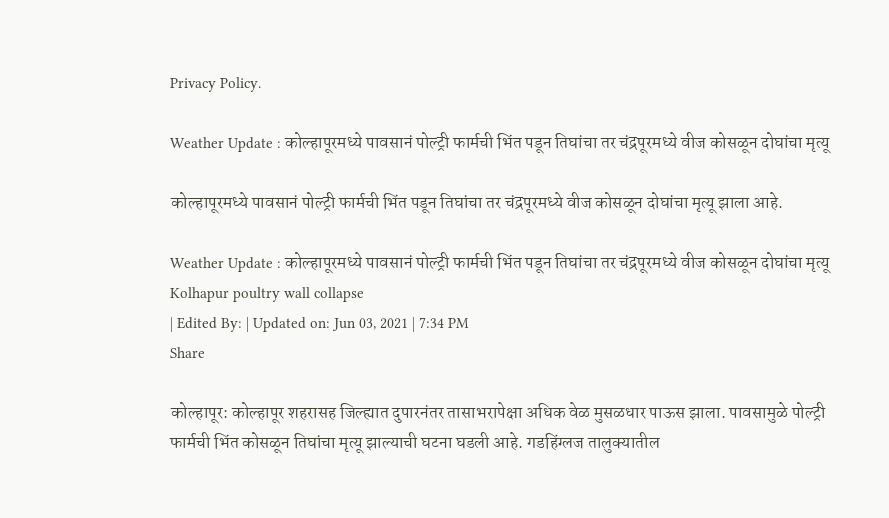Privacy Policy.

Weather Update : कोल्हापूरमध्ये पावसानं पोल्ट्री फार्मची भिंत पडून तिघांचा तर चंद्रपूरमध्ये वीज कोसळून दोघांचा मृत्यू

कोल्हापूरमध्ये पावसानं पोल्ट्री फार्मची भिंत पडून तिघांचा तर चंद्रपूरमध्ये वीज कोसळून दोघांचा मृत्यू झाला आहे.

Weather Update : कोल्हापूरमध्ये पावसानं पोल्ट्री फार्मची भिंत पडून तिघांचा तर चंद्रपूरमध्ये वीज कोसळून दोघांचा मृत्यू
Kolhapur poultry wall collapse
| Edited By: | Updated on: Jun 03, 2021 | 7:34 PM
Share

कोल्हापूर: कोल्हापूर शहरासह जिल्ह्यात दुपारनंतर तासाभरापेक्षा अधिक वेळ मुसळधार पाऊस झाला. पावसामुळे पोल्ट्री फार्मची भिंत कोसळून तिघांचा मृत्यू झाल्याची घटना घडली आहे. गडहिंग्लज तालुक्यातील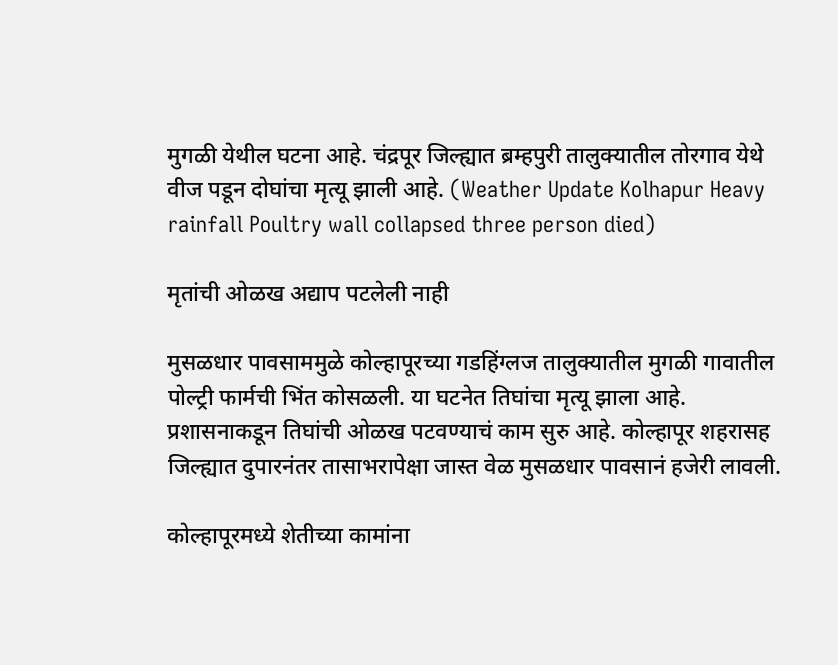मुगळी येथील घटना आहे. चंद्रपूर जिल्ह्यात ब्रम्हपुरी तालुक्यातील तोरगाव येथे वीज पडून दोघांचा मृत्यू झाली आहे. (Weather Update Kolhapur Heavy rainfall Poultry wall collapsed three person died)

मृतांची ओळख अद्याप पटलेली नाही

मुसळधार पावसाममुळे कोल्हापूरच्या गडहिंग्लज तालुक्यातील मुगळी गावातील पोल्ट्री फार्मची भिंत कोसळली. या घटनेत तिघांचा मृत्यू झाला आहे. प्रशासनाकडून तिघांची ओळख पटवण्याचं काम सुरु आहे. कोल्हापूर शहरासह जिल्ह्यात दुपारनंतर तासाभरापेक्षा जास्त वेळ मुसळधार पावसानं हजेरी लावली.

कोल्हापूरमध्ये शेतीच्या कामांना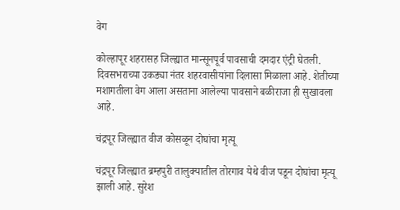वेग

कोल्हापूर शहरासह जिल्ह्यात मान्सूनपूर्व पावसाची दमदार एंट्री घेतली. दिवसभराच्या उकड्या नंतर शहरवासीयांना दिलासा मिळाला आहे. शेतीच्या मशागतीला वेग आला असताना आलेल्या पावसाने बळीराजा ही सुखावला आहे.

चंद्रपूर जिल्ह्यात वीज कोसळून दोघांचा मृत्यू

चंद्रपूर जिल्ह्यात ब्रम्हपुरी तालुक्यातील तोरगाव येथे वीज पडून दोघांचा मृत्यू झाली आहे. सुरेश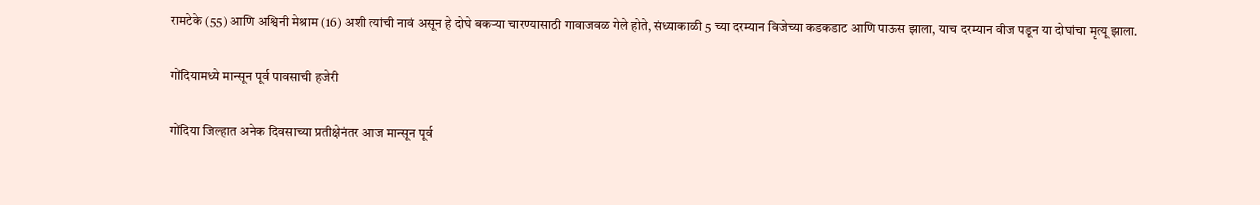रामटेके (55) आणि अश्विनी मेश्राम (16) अशी त्यांची नावं असून हे दोघे बकऱ्या चारण्यासाठी गावाजवळ गेले होते, संध्याकाळी 5 च्या दरम्यान विजेच्या कडकडाट आणि पाऊस झाला, याच दरम्यान वीज पडून या दोघांचा मृत्यू झाला.

गोंदियामध्ये मान्सून पूर्व पावसाची हजेरी

गोंदिया जिल्हात अनेक दिवसाच्या प्रतीक्षेनंतर आज मान्सून पूर्व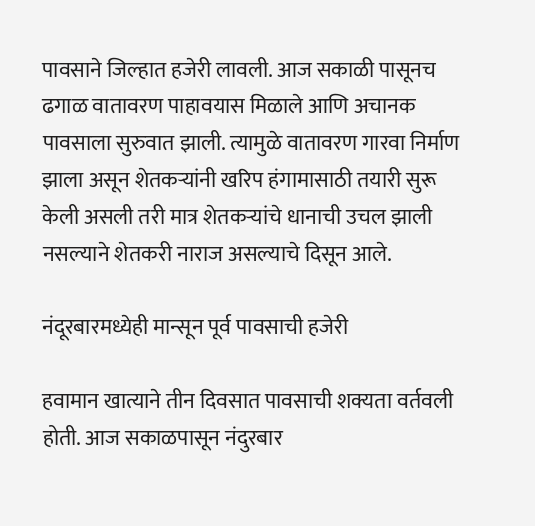पावसाने जिल्हात हजेरी लावली. आज सकाळी पासूनच ढगाळ वातावरण पाहावयास मिळाले आणि अचानक पावसाला सुरुवात झाली. त्यामुळे वातावरण गारवा निर्माण झाला असून शेतकऱ्यांनी खरिप हंगामासाठी तयारी सुरू केली असली तरी मात्र शेतकऱ्यांचे धानाची उचल झाली नसल्याने शेतकरी नाराज असल्याचे दिसून आले.

नंदूरबारमध्येही मान्सून पूर्व पावसाची हजेरी

हवामान खात्याने तीन दिवसात पावसाची शक्यता वर्तवली होती. आज सकाळपासून नंदुरबार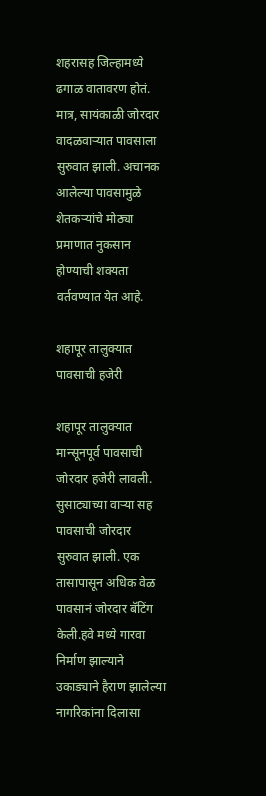शहरासह जिल्हामध्ये ढगाळ वातावरण होतं. मात्र, सायंकाळी जोरदार वादळवाऱ्यात पावसाला सुरुवात झाली. अचानक आलेल्या पावसामुळे शेतकऱ्यांचे मोठ्या प्रमाणात नुकसान होण्याची शक्यता वर्तवण्यात येत आहे.

शहापूर तालुक्यात पावसाची हजेरी

शहापूर तालुक्यात मान्सूनपूर्व पावसाची जोरदार हजेरी लावली. सुसाट्याच्या वाऱ्या सह पावसाची जोरदार सुरुवात झाली. एक तासापासून अधिक वेळ पावसानं जोरदार बॅटिंग केली.हवे मध्ये गारवा निर्माण झाल्याने उकाड्याने हैराण झालेल्या नागरिकांना दिलासा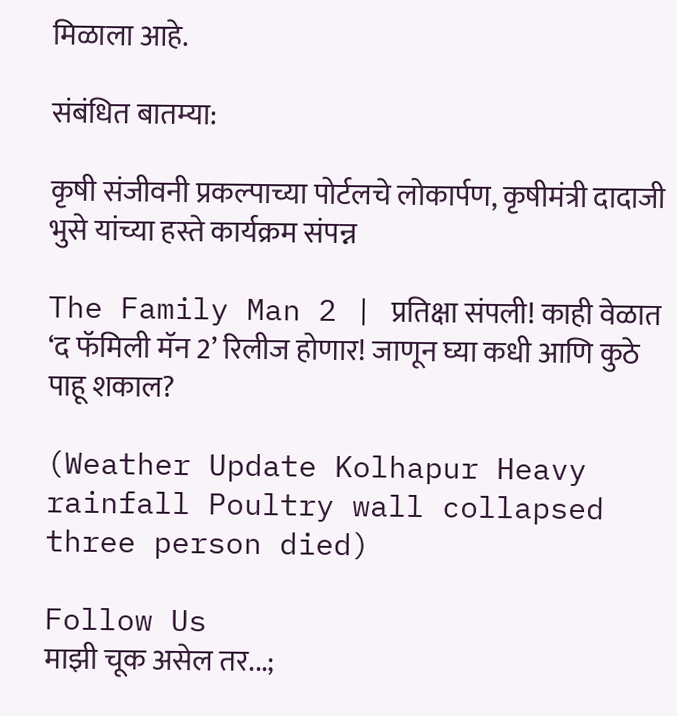मिळाला आहे.

संबंधित बातम्या:

कृषी संजीवनी प्रकल्पाच्या पोर्टलचे लोकार्पण, कृषीमंत्री दादाजी भुसे यांच्या हस्ते कार्यक्रम संपन्न

The Family Man 2 | प्रतिक्षा संपली! काही वेळात ‘द फॅमिली मॅन 2’ रिलीज होणार! जाणून घ्या कधी आणि कुठे पाहू शकाल?

(Weather Update Kolhapur Heavy rainfall Poultry wall collapsed three person died)

Follow Us
माझी चूक असेल तर...;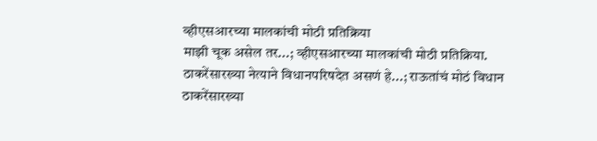व्हीएसआरच्या मालकांची मोठी प्रतिक्रिया
माझी चूक असेल तर...; व्हीएसआरच्या मालकांची मोठी प्रतिक्रिया.
ठाकरेंसारख्या नेत्याने विधानपरिषदेत असणं हे...; राऊतांचं मोठं विधान
ठाकरेंसारख्या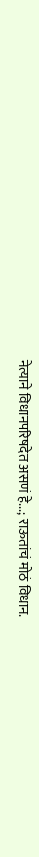नेत्याने विधानपरिषदेत असणं हे...; राऊतांचं मोठं विधान.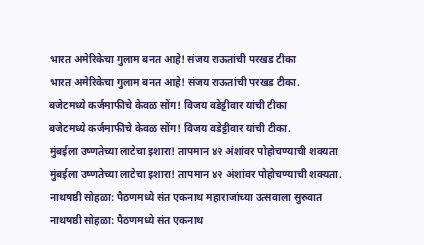भारत अमेरिकेचा गुलाम बनत आहे! संजय राऊतांची परखड टीका
भारत अमेरिकेचा गुलाम बनत आहे! संजय राऊतांची परखड टीका.
बजेटमध्ये कर्जमाफीचे केवळ सोंग! विजय वडेट्टीवार यांची टीका
बजेटमध्ये कर्जमाफीचे केवळ सोंग! विजय वडेट्टीवार यांची टीका.
मुंबईला उष्णतेच्या लाटेचा इशारा! तापमान ४२ अंशांवर पोहोचण्याची शक्यता
मुंबईला उष्णतेच्या लाटेचा इशारा! तापमान ४२ अंशांवर पोहोचण्याची शक्यता.
नाथषष्ठी सोहळा: पैठणमध्ये संत एकनाथ महाराजांच्या उत्सवाला सुरुवात
नाथषष्ठी सोहळा: पैठणमध्ये संत एकनाथ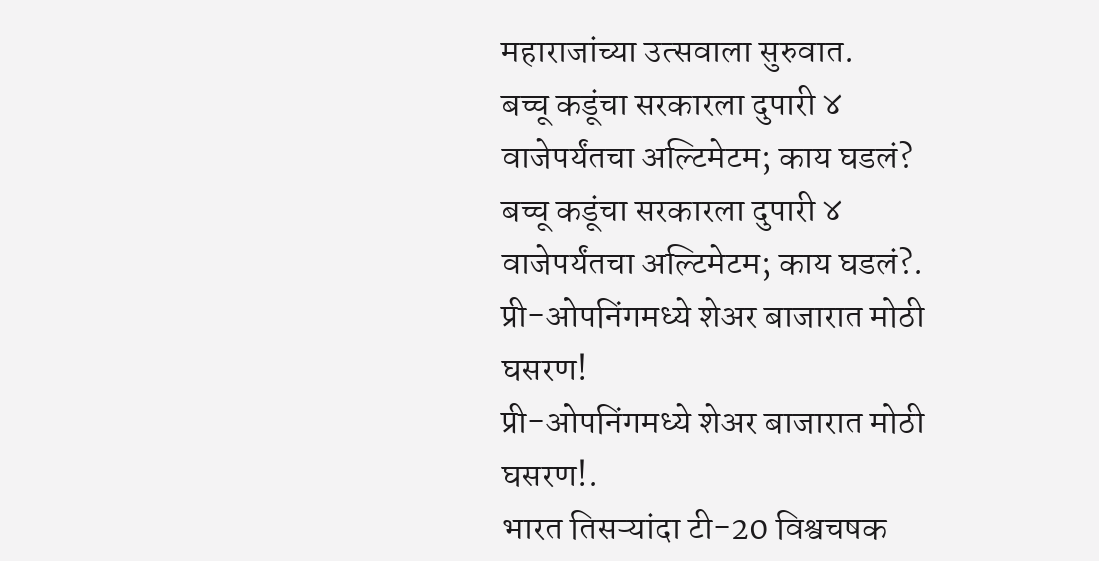महाराजांच्या उत्सवाला सुरुवात.
बच्चू कडूंचा सरकारला दुपारी ४ वाजेपर्यंतचा अल्टिमेटम; काय घडलं?
बच्चू कडूंचा सरकारला दुपारी ४ वाजेपर्यंतचा अल्टिमेटम; काय घडलं?.
प्री-ओपनिंगमध्ये शेअर बाजारात मोठी घसरण!
प्री-ओपनिंगमध्ये शेअर बाजारात मोठी घसरण!.
भारत तिसऱ्यांदा टी-20 विश्वचषक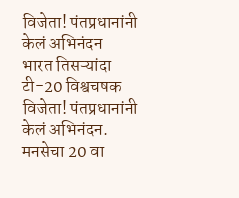विजेता! पंतप्रधानांनी केलं अभिनंदन
भारत तिसऱ्यांदा टी-20 विश्वचषक विजेता! पंतप्रधानांनी केलं अभिनंदन.
मनसेचा 20 वा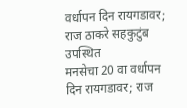वर्धापन दिन रायगडावर; राज ठाकरे सहकुटुंब उपस्थित
मनसेचा 20 वा वर्धापन दिन रायगडावर; राज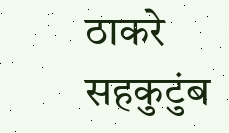ठाकरे सहकुटुंब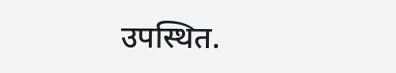उपस्थित.